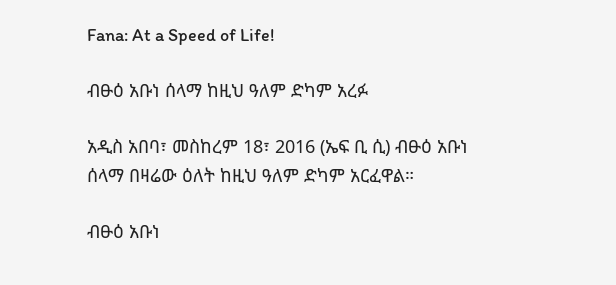Fana: At a Speed of Life!

ብፁዕ አቡነ ሰላማ ከዚህ ዓለም ድካም አረፉ

አዲስ አበባ፣ መስከረም 18፣ 2016 (ኤፍ ቢ ሲ) ብፁዕ አቡነ ሰላማ በዛሬው ዕለት ከዚህ ዓለም ድካም አርፈዋል።

ብፁዕ አቡነ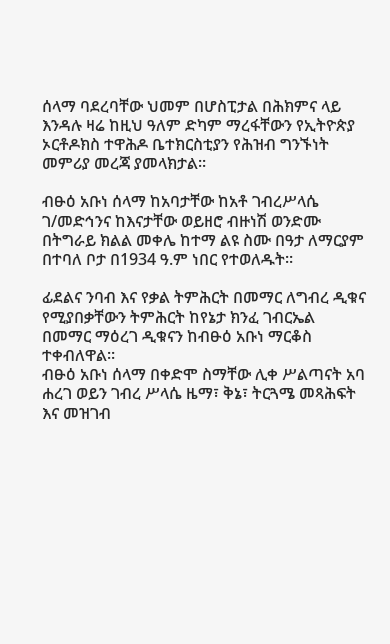ሰላማ ባደረባቸው ህመም በሆስፒታል በሕክምና ላይ እንዳሉ ዛሬ ከዚህ ዓለም ድካም ማረፋቸውን የኢትዮጵያ ኦርቶዶክስ ተዋሕዶ ቤተክርስቲያን የሕዝብ ግንኙነት መምሪያ መረጃ ያመላክታል፡፡

ብፁዕ አቡነ ሰላማ ከአባታቸው ከአቶ ገብረሥላሴ ገ/መድኅንና ከእናታቸው ወይዘሮ ብዙነሽ ወንድሙ በትግራይ ክልል መቀሌ ከተማ ልዩ ስሙ በዓታ ለማርያም በተባለ ቦታ በ1934 ዓ.ም ነበር የተወለዱት።

ፊደልና ንባብ እና የቃል ትምሕርት በመማር ለግብረ ዲቁና የሚያበቃቸውን ትምሕርት ከየኔታ ክንፈ ገብርኤል በመማር ማዕረገ ዲቁናን ከብፁዕ አቡነ ማርቆስ ተቀብለዋል።
ብፁዕ አቡነ ሰላማ በቀድሞ ስማቸው ሊቀ ሥልጣናት አባ ሐረገ ወይን ገብረ ሥላሴ ዜማ፣ ቅኔ፣ ትርጓሜ መጻሕፍት እና መዝገብ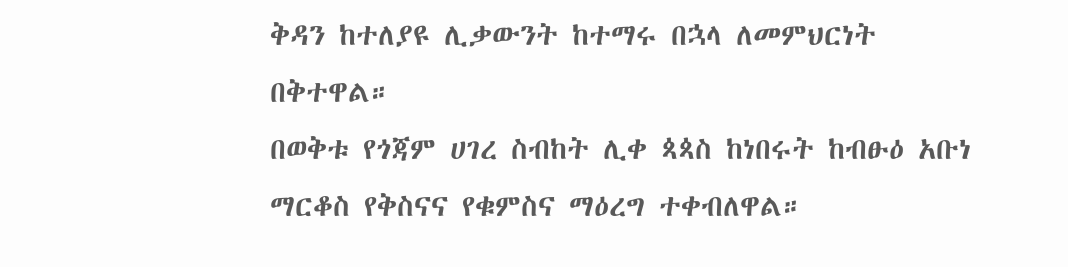ቅዳን ከተለያዩ ሊቃውንት ከተማሩ በኋላ ለመምህርነት በቅተዋል።
በወቅቱ የጎጃም ሀገረ ስብከት ሊቀ ጳጳስ ከነበሩት ከብፁዕ አቡነ ማርቆስ የቅስናና የቁምስና ማዕረግ ተቀብለዋል።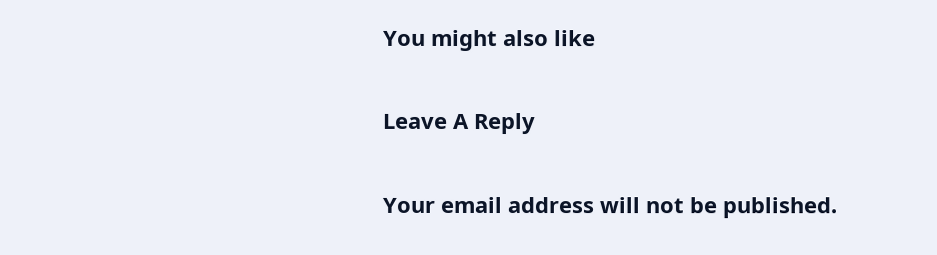You might also like

Leave A Reply

Your email address will not be published.